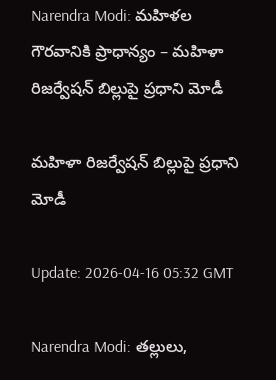Narendra Modi: మహిళల గౌరవానికి ప్రాధాన్యం – మహిళా రిజర్వేషన్ బిల్లుపై ప్రధాని మోడీ

మహిళా రిజర్వేషన్ బిల్లుపై ప్రధాని మోడీ

Update: 2026-04-16 05:32 GMT

Narendra Modi: తల్లులు,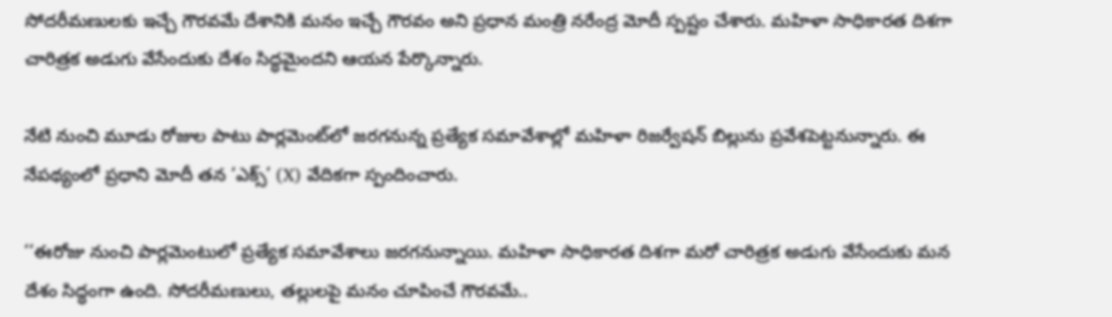సోదరీమణులకు ఇచ్చే గౌరవమే దేశానికి మనం ఇచ్చే గౌరవం అని ప్రధాన మంత్రి నరేంద్ర మోదీ స్పష్టం చేశారు. మహిళా సాధికారత దిశగా చారిత్రక అడుగు వేసేందుకు దేశం సిద్ధమైందని ఆయన పేర్కొన్నారు.

నేటి నుంచి మూడు రోజుల పాటు పార్లమెంట్‌లో జరగనున్న ప్రత్యేక సమావేశాల్లో మహిళా రిజర్వేషన్ బిల్లును ప్రవేశపెట్టనున్నారు. ఈ నేపథ్యంలో ప్రధాని మోదీ తన ‘ఎక్స్’ (X) వేదికగా స్పందించారు.

‘‘ఈరోజు నుంచి పార్లమెంటులో ప్రత్యేక సమావేశాలు జరగనున్నాయి. మహిళా సాధికారత దిశగా మరో చారిత్రక అడుగు వేసేందుకు మన దేశం సిద్ధంగా ఉంది. సోదరీమణులు, తల్లులపై మనం చూపించే గౌరవమే..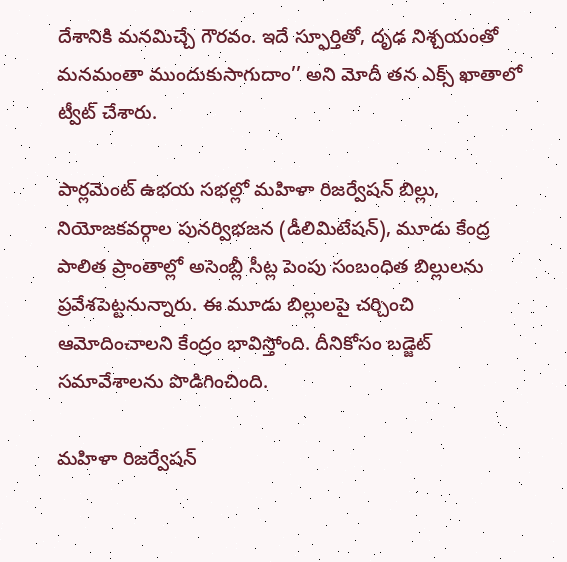దేశానికి మనమిచ్చే గౌరవం. ఇదే స్ఫూర్తితో, దృఢ నిశ్చయంతో మనమంతా ముందుకుసాగుదాం’’ అని మోదీ తన ఎక్స్ ఖాతాలో ట్వీట్ చేశారు.

పార్లమెంట్ ఉభయ సభల్లో మహిళా రిజర్వేషన్ బిల్లు, నియోజకవర్గాల పునర్విభజన (డీలిమిటేషన్), మూడు కేంద్ర పాలిత ప్రాంతాల్లో అసెంబ్లీ సీట్ల పెంపు సంబంధిత బిల్లులను ప్రవేశపెట్టనున్నారు. ఈ మూడు బిల్లులపై చర్చించి ఆమోదించాలని కేంద్రం భావిస్తోంది. దీనికోసం బడ్జెట్ సమావేశాలను పొడిగించింది.

మహిళా రిజర్వేషన్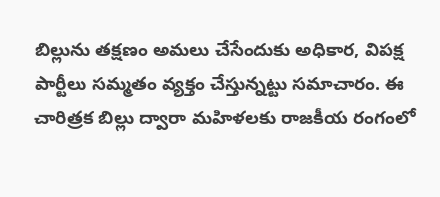బిల్లును తక్షణం అమలు చేసేందుకు అధికార, విపక్ష పార్టీలు సమ్మతం వ్యక్తం చేస్తున్నట్టు సమాచారం. ఈ చారిత్రక బిల్లు ద్వారా మహిళలకు రాజకీయ రంగంలో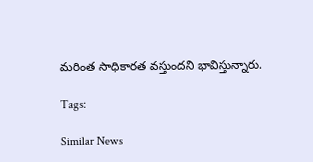మరింత సాధికారత వస్తుందని భావిస్తున్నారు.

Tags:

Similar News